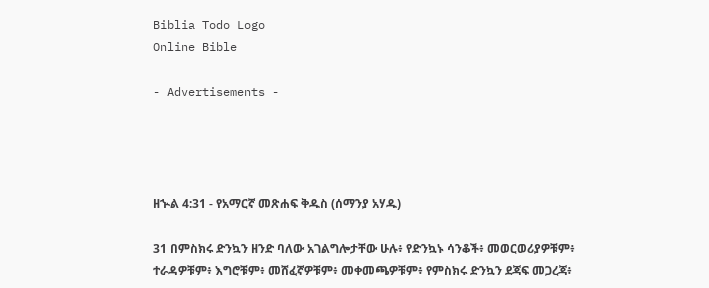Biblia Todo Logo
Online Bible

- Advertisements -




ዘኍል 4:31 - የአማርኛ መጽሐፍ ቅዱስ (ሰማንያ አሃዱ)

31 በምስክሩ ድንኳን ዘንድ ባለው አገልግሎታቸው ሁሉ፥ የድንኳኑ ሳንቆች፥ መወርወሪያዎቹም፥ ተራዳዎቹም፥ እግሮቹም፥ መሸፈኛዎቹም፥ መቀመጫዎቹም፥ የምስክሩ ድንኳን ደጃፍ መጋረጃ፥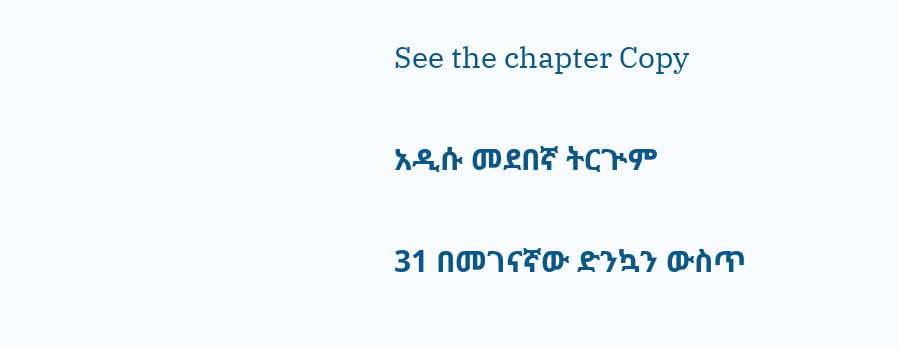See the chapter Copy

አዲሱ መደበኛ ትርጒም

31 በመገናኛው ድንኳን ውስጥ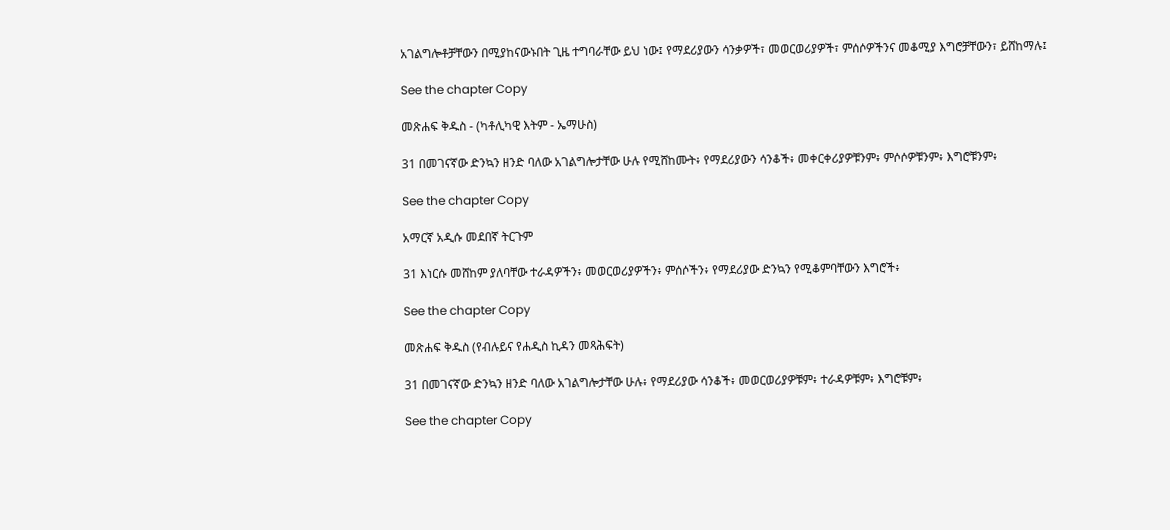አገልግሎቶቻቸውን በሚያከናውኑበት ጊዜ ተግባራቸው ይህ ነው፤ የማደሪያውን ሳንቃዎች፣ መወርወሪያዎች፣ ምሰሶዎችንና መቆሚያ እግሮቻቸውን፣ ይሸከማሉ፤

See the chapter Copy

መጽሐፍ ቅዱስ - (ካቶሊካዊ እትም - ኤማሁስ)

31 በመገናኛው ድንኳን ዘንድ ባለው አገልግሎታቸው ሁሉ የሚሸከሙት፥ የማደሪያውን ሳንቆች፥ መቀርቀሪያዎቹንም፥ ምሶሶዎቹንም፥ እግሮቹንም፥

See the chapter Copy

አማርኛ አዲሱ መደበኛ ትርጉም

31 እነርሱ መሸከም ያለባቸው ተራዳዎችን፥ መወርወሪያዎችን፥ ምሰሶችን፥ የማደሪያው ድንኳን የሚቆምባቸውን እግሮች፥

See the chapter Copy

መጽሐፍ ቅዱስ (የብሉይና የሐዲስ ኪዳን መጻሕፍት)

31 በመገናኛው ድንኳን ዘንድ ባለው አገልግሎታቸው ሁሉ፥ የማደሪያው ሳንቆች፥ መወርወሪያዎቹም፥ ተራዳዎቹም፥ እግሮቹም፥

See the chapter Copy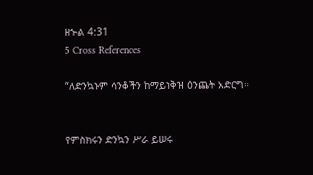ዘኍል 4:31
5 Cross References

“ለድንኳኑም ሳንቆችን ከማይነቅዝ ዕንጨት አድርግ።


የምስክሩን ድንኳን ሥራ ይሠሩ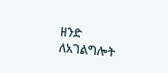ዘንድ ለአገልግሎት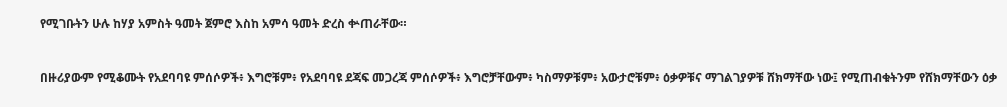የሚገቡትን ሁሉ ከሃያ አምስት ዓመት ጀምሮ እስከ አምሳ ዓመት ድረስ ቍጠራቸው።


በዙሪያውም የሚቆሙት የአደባባዩ ምሰሶዎች፥ እግሮቹም፥ የአደባባዩ ደጃፍ መጋረጃ ምሰሶዎች፥ እግሮቻቸውም፥ ካስማዎቹም፥ አውታሮቹም፥ ዕቃዎቹና ማገልገያዎቹ ሸክማቸው ነው፤ የሚጠብቁትንም የሸክማቸውን ዕቃ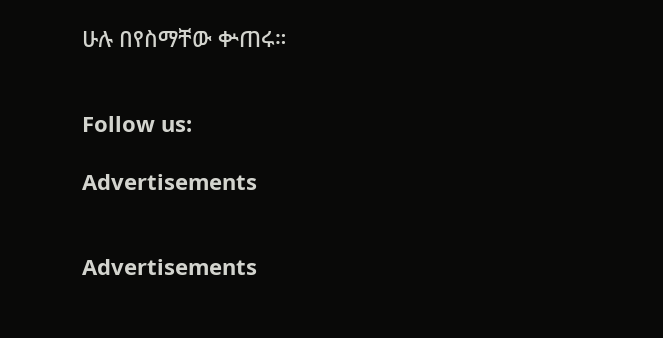ሁሉ በየስማቸው ቍጠሩ።


Follow us:

Advertisements


Advertisements